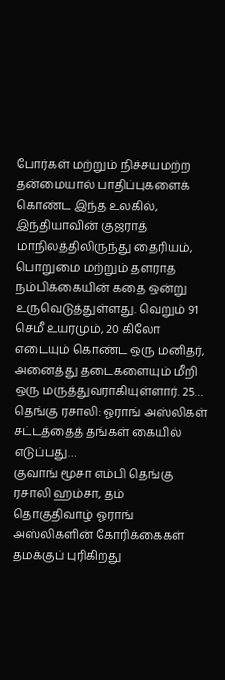போர்கள் மற்றும் நிச்சயமற்ற தன்மையால் பாதிப்புகளைக் கொண்ட இந்த உலகில், இந்தியாவின் குஜராத் மாநிலத்திலிருந்து தைரியம், பொறுமை மற்றும் தளராத நம்பிக்கையின் கதை ஒன்று உருவெடுத்துள்ளது. வெறும் 91 செமீ உயரமும், 20 கிலோ எடையும் கொண்ட ஒரு மனிதர், அனைத்து தடைகளையும் மீறி ஒரு மருத்துவராகியுள்ளார். 25…
தெங்கு ரசாலி: ஓராங் அஸ்லிகள் சட்டத்தைத் தங்கள் கையில் எடுப்பது…
குவாங் மூசா எம்பி தெங்கு ரசாலி ஹம்சா, தம் தொகுதிவாழ் ஓராங் அஸ்லிகளின் கோரிக்கைகள் தமக்குப் புரிகிறது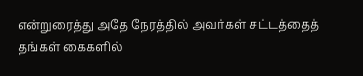என்றுரைத்து அதே நேரத்தில் அவர்கள் சட்டத்தைத் தங்கள் கைகளில்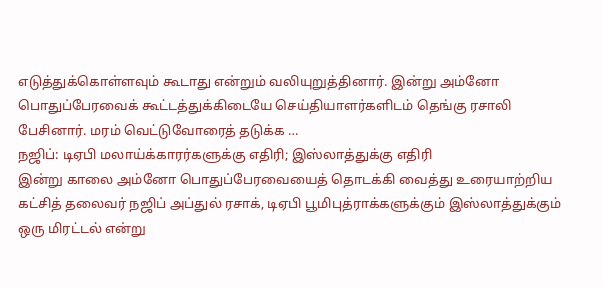எடுத்துக்கொள்ளவும் கூடாது என்றும் வலியுறுத்தினார். இன்று அம்னோ பொதுப்பேரவைக் கூட்டத்துக்கிடையே செய்தியாளர்களிடம் தெங்கு ரசாலி பேசினார். மரம் வெட்டுவோரைத் தடுக்க …
நஜிப்: டிஏபி மலாய்க்காரர்களுக்கு எதிரி; இஸ்லாத்துக்கு எதிரி
இன்று காலை அம்னோ பொதுப்பேரவையைத் தொடக்கி வைத்து உரையாற்றிய கட்சித் தலைவர் நஜிப் அப்துல் ரசாக், டிஏபி பூமிபுத்ராக்களுக்கும் இஸ்லாத்துக்கும் ஒரு மிரட்டல் என்று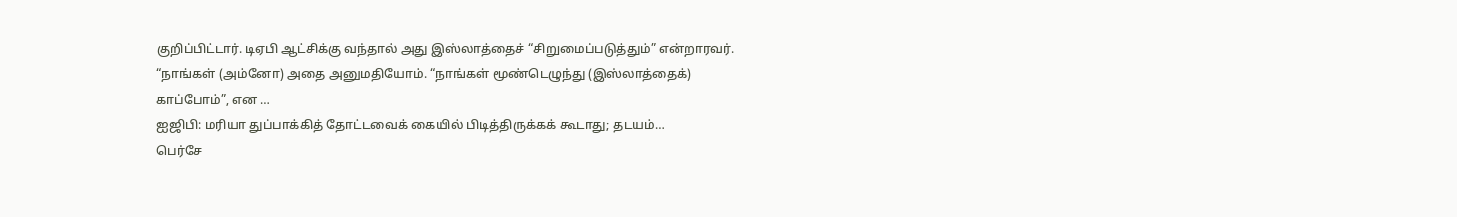குறிப்பிட்டார். டிஏபி ஆட்சிக்கு வந்தால் அது இஸ்லாத்தைச் “சிறுமைப்படுத்தும்” என்றாரவர். “நாங்கள் (அம்னோ) அதை அனுமதியோம். “நாங்கள் மூண்டெழுந்து (இஸ்லாத்தைக்) காப்போம்”, என …
ஐஜிபி: மரியா துப்பாக்கித் தோட்டவைக் கையில் பிடித்திருக்கக் கூடாது; தடயம்…
பெர்சே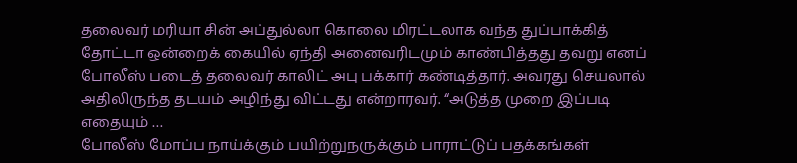தலைவர் மரியா சின் அப்துல்லா கொலை மிரட்டலாக வந்த துப்பாக்கித் தோட்டா ஒன்றைக் கையில் ஏந்தி அனைவரிடமும் காண்பித்தது தவறு எனப் போலீஸ் படைத் தலைவர் காலிட் அபு பக்கார் கண்டித்தார். அவரது செயலால் அதிலிருந்த தடயம் அழிந்து விட்டது என்றாரவர். “அடுத்த முறை இப்படி எதையும் …
போலீஸ் மோப்ப நாய்க்கும் பயிற்றுநருக்கும் பாராட்டுப் பதக்கங்கள்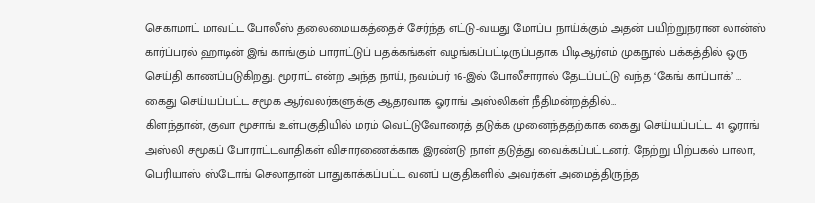செகாமாட் மாவட்ட போலீஸ் தலைமையகத்தைச் சேர்ந்த எட்டு-வயது மோப்ப நாய்க்கும் அதன் பயிற்றுநரான லான்ஸ் கார்ப்பரல் ஹாடின் இங் காங்கும் பாராட்டுப் பதக்கங்கள் வழங்கப்பட்டிருப்பதாக பிடிஆர்எம் முகநூல் பக்கத்தில் ஒரு செய்தி காணப்படுகிறது. மூராட் என்ற அந்த நாய், நவம்பர் 16-இல் போலீசாரால் தேடப்பட்டு வந்த ‘கேங் காப்பாக்’ …
கைது செய்யப்பட்ட சமூக ஆர்வலர்களுக்கு ஆதரவாக ஓராங் அஸ்லிகள் நீதிமன்றத்தில்…
கிளந்தான், குவா மூசாங் உள்பகுதியில் மரம் வெட்டுவோரைத் தடுக்க முனைந்ததற்காக கைது செய்யப்பட்ட 41 ஓராங் அஸ்லி சமூகப் போராட்டவாதிகள் விசாரணைக்காக இரண்டு நாள் தடுத்து வைக்கப்பட்டனர். நேற்று பிற்பகல் பாலா, பெரியாஸ் ஸ்டோங் செலாதான் பாதுகாக்கப்பட்ட வனப் பகுதிகளில் அவர்கள் அமைத்திருந்த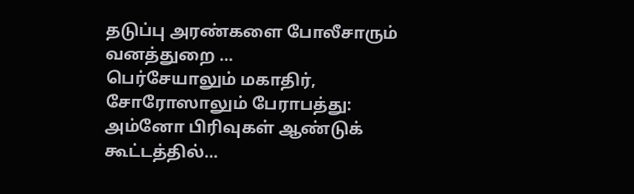தடுப்பு அரண்களை போலீசாரும் வனத்துறை …
பெர்சேயாலும் மகாதிர், சோரோஸாலும் பேராபத்து: அம்னோ பிரிவுகள் ஆண்டுக் கூட்டத்தில்…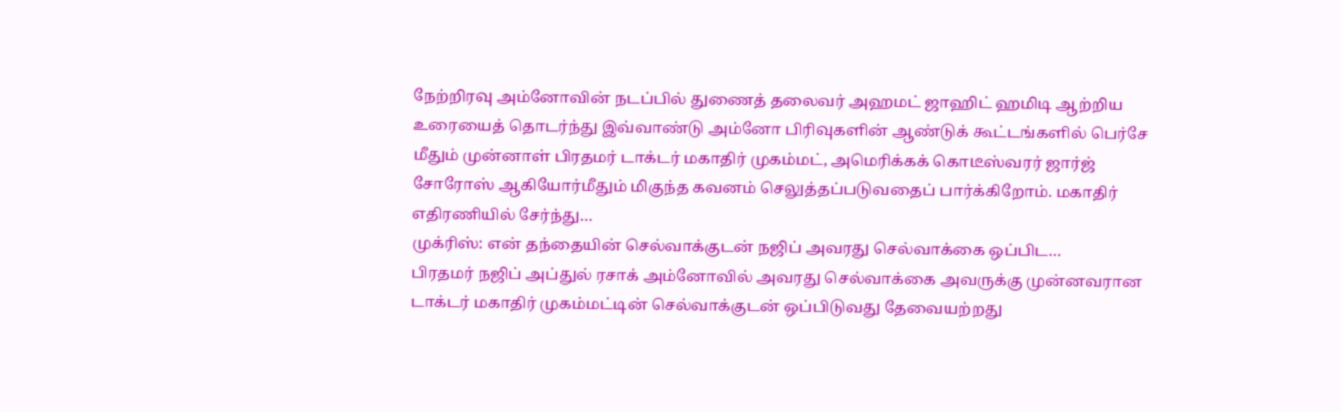நேற்றிரவு அம்னோவின் நடப்பில் துணைத் தலைவர் அஹமட் ஜாஹிட் ஹமிடி ஆற்றிய உரையைத் தொடர்ந்து இவ்வாண்டு அம்னோ பிரிவுகளின் ஆண்டுக் கூட்டங்களில் பெர்சே மீதும் முன்னாள் பிரதமர் டாக்டர் மகாதிர் முகம்மட், அமெரிக்கக் கொடீஸ்வரர் ஜார்ஜ் சோரோஸ் ஆகியோர்மீதும் மிகுந்த கவனம் செலுத்தப்படுவதைப் பார்க்கிறோம். மகாதிர் எதிரணியில் சேர்ந்து…
முக்ரிஸ்: என் தந்தையின் செல்வாக்குடன் நஜிப் அவரது செல்வாக்கை ஒப்பிட…
பிரதமர் நஜிப் அப்துல் ரசாக் அம்னோவில் அவரது செல்வாக்கை அவருக்கு முன்னவரான டாக்டர் மகாதிர் முகம்மட்டின் செல்வாக்குடன் ஒப்பிடுவது தேவையற்றது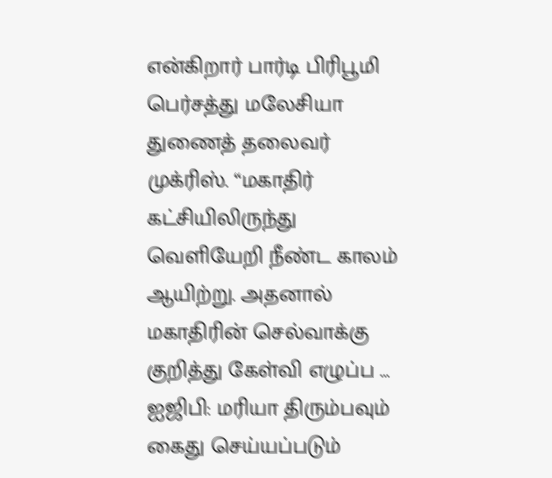என்கிறார் பார்டி பிரிபூமி பெர்சத்து மலேசியா துணைத் தலைவர் முக்ரிஸ். “மகாதிர் கட்சியிலிருந்து வெளியேறி நீண்ட காலம் ஆயிற்று. அதனால் மகாதிரின் செல்வாக்கு குறித்து கேள்வி எழுப்ப …
ஐஜிபி: மரியா திரும்பவும் கைது செய்யப்படும்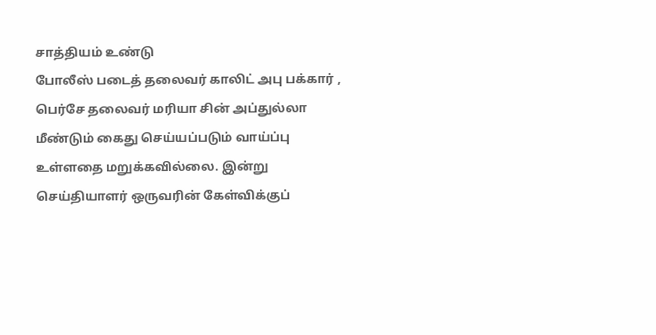சாத்தியம் உண்டு
போலீஸ் படைத் தலைவர் காலிட் அபு பக்கார் , பெர்சே தலைவர் மரியா சின் அப்துல்லா மீண்டும் கைது செய்யப்படும் வாய்ப்பு உள்ளதை மறுக்கவில்லை. இன்று செய்தியாளர் ஒருவரின் கேள்விக்குப்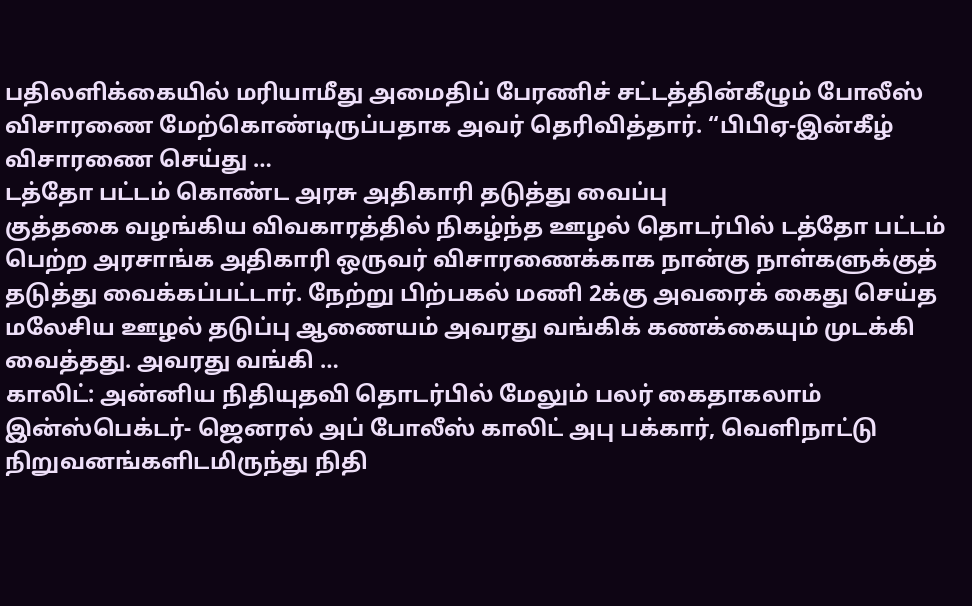பதிலளிக்கையில் மரியாமீது அமைதிப் பேரணிச் சட்டத்தின்கீழும் போலீஸ் விசாரணை மேற்கொண்டிருப்பதாக அவர் தெரிவித்தார். “பிபிஏ-இன்கீழ் விசாரணை செய்து …
டத்தோ பட்டம் கொண்ட அரசு அதிகாரி தடுத்து வைப்பு
குத்தகை வழங்கிய விவகாரத்தில் நிகழ்ந்த ஊழல் தொடர்பில் டத்தோ பட்டம் பெற்ற அரசாங்க அதிகாரி ஒருவர் விசாரணைக்காக நான்கு நாள்களுக்குத் தடுத்து வைக்கப்பட்டார். நேற்று பிற்பகல் மணி 2க்கு அவரைக் கைது செய்த மலேசிய ஊழல் தடுப்பு ஆணையம் அவரது வங்கிக் கணக்கையும் முடக்கி வைத்தது. அவரது வங்கி …
காலிட்: அன்னிய நிதியுதவி தொடர்பில் மேலும் பலர் கைதாகலாம்
இன்ஸ்பெக்டர்- ஜெனரல் அப் போலீஸ் காலிட் அபு பக்கார், வெளிநாட்டு நிறுவனங்களிடமிருந்து நிதி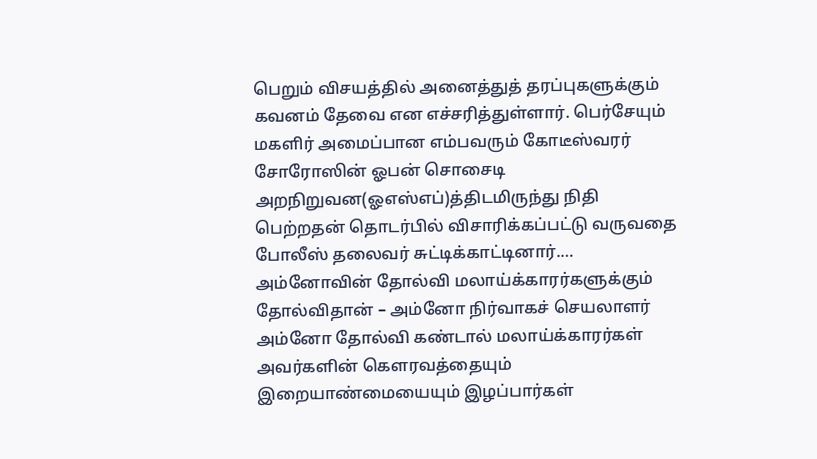பெறும் விசயத்தில் அனைத்துத் தரப்புகளுக்கும் கவனம் தேவை என எச்சரித்துள்ளார். பெர்சேயும் மகளிர் அமைப்பான எம்பவரும் கோடீஸ்வரர் சோரோஸின் ஓபன் சொசைடி அறநிறுவன(ஓஎஸ்எப்)த்திடமிருந்து நிதி பெற்றதன் தொடர்பில் விசாரிக்கப்பட்டு வருவதை போலீஸ் தலைவர் சுட்டிக்காட்டினார்.…
அம்னோவின் தோல்வி மலாய்க்காரர்களுக்கும் தோல்விதான் – அம்னோ நிர்வாகச் செயலாளர்
அம்னோ தோல்வி கண்டால் மலாய்க்காரர்கள் அவர்களின் கெளரவத்தையும் இறையாண்மையையும் இழப்பார்கள்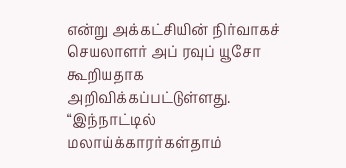என்று அக்கட்சியின் நிர்வாகச் செயலாளர் அப் ரவுப் யூசோ கூறியதாக அறிவிக்கப்பட்டுள்ளது. “இந்நாட்டில் மலாய்க்காரர்கள்தாம்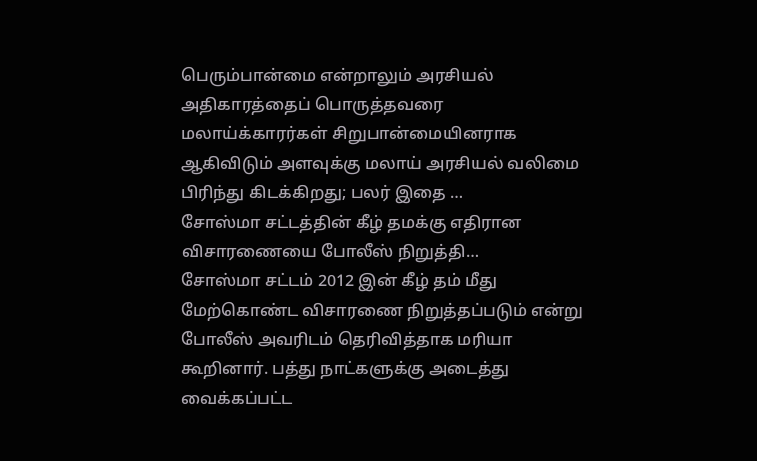பெரும்பான்மை என்றாலும் அரசியல் அதிகாரத்தைப் பொருத்தவரை மலாய்க்காரர்கள் சிறுபான்மையினராக ஆகிவிடும் அளவுக்கு மலாய் அரசியல் வலிமை பிரிந்து கிடக்கிறது; பலர் இதை …
சோஸ்மா சட்டத்தின் கீழ் தமக்கு எதிரான விசாரணையை போலீஸ் நிறுத்தி…
சோஸ்மா சட்டம் 2012 இன் கீழ் தம் மீது மேற்கொண்ட விசாரணை நிறுத்தப்படும் என்று போலீஸ் அவரிடம் தெரிவித்தாக மரியா கூறினார். பத்து நாட்களுக்கு அடைத்து வைக்கப்பட்ட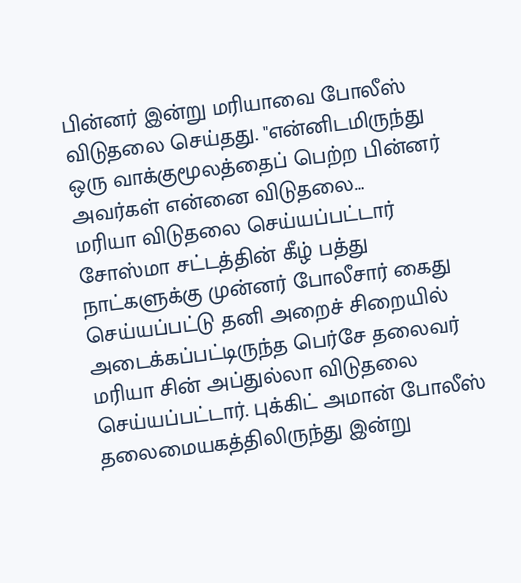பின்னர் இன்று மரியாவை போலீஸ் விடுதலை செய்தது. "என்னிடமிருந்து ஒரு வாக்குமூலத்தைப் பெற்ற பின்னர் அவர்கள் என்னை விடுதலை…
மரியா விடுதலை செய்யப்பட்டார்
சோஸ்மா சட்டத்தின் கீழ் பத்து நாட்களுக்கு முன்னர் போலீசார் கைது செய்யப்பட்டு தனி அறைச் சிறையில் அடைக்கப்பட்டிருந்த பெர்சே தலைவர் மரியா சின் அப்துல்லா விடுதலை செய்யப்பட்டார். புக்கிட் அமான் போலீஸ் தலைமையகத்திலிருந்து இன்று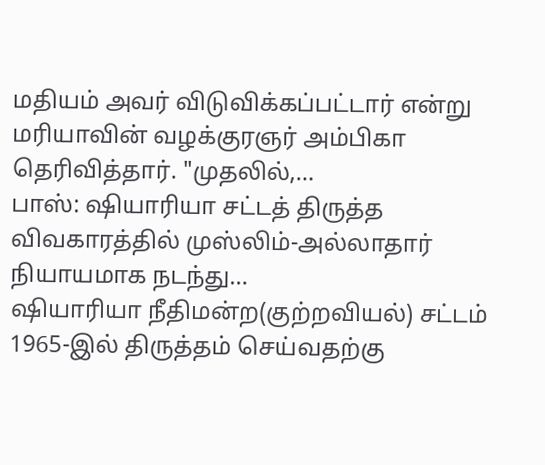மதியம் அவர் விடுவிக்கப்பட்டார் என்று மரியாவின் வழக்குரஞர் அம்பிகா தெரிவித்தார். "முதலில்,…
பாஸ்: ஷியாரியா சட்டத் திருத்த விவகாரத்தில் முஸ்லிம்-அல்லாதார் நியாயமாக நடந்து…
ஷியாரியா நீதிமன்ற(குற்றவியல்) சட்டம் 1965-இல் திருத்தம் செய்வதற்கு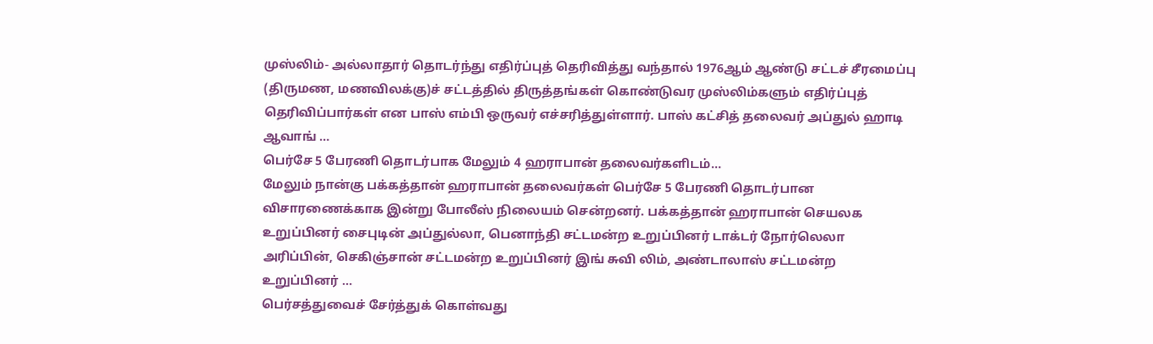முஸ்லிம்- அல்லாதார் தொடர்ந்து எதிர்ப்புத் தெரிவித்து வந்தால் 1976ஆம் ஆண்டு சட்டச் சீரமைப்பு (திருமண, மணவிலக்கு)ச் சட்டத்தில் திருத்தங்கள் கொண்டுவர முஸ்லிம்களும் எதிர்ப்புத் தெரிவிப்பார்கள் என பாஸ் எம்பி ஒருவர் எச்சரித்துள்ளார். பாஸ் கட்சித் தலைவர் அப்துல் ஹாடி ஆவாங் …
பெர்சே 5 பேரணி தொடர்பாக மேலும் 4 ஹராபான் தலைவர்களிடம்…
மேலும் நான்கு பக்கத்தான் ஹராபான் தலைவர்கள் பெர்சே 5 பேரணி தொடர்பான விசாரணைக்காக இன்று போலீஸ் நிலையம் சென்றனர். பக்கத்தான் ஹராபான் செயலக உறுப்பினர் சைபுடின் அப்துல்லா, பெனாந்தி சட்டமன்ற உறுப்பினர் டாக்டர் நோர்லெலா அரிப்பின், செகிஞ்சான் சட்டமன்ற உறுப்பினர் இங் சுவி லிம், அண்டாலாஸ் சட்டமன்ற உறுப்பினர் …
பெர்சத்துவைச் சேர்த்துக் கொள்வது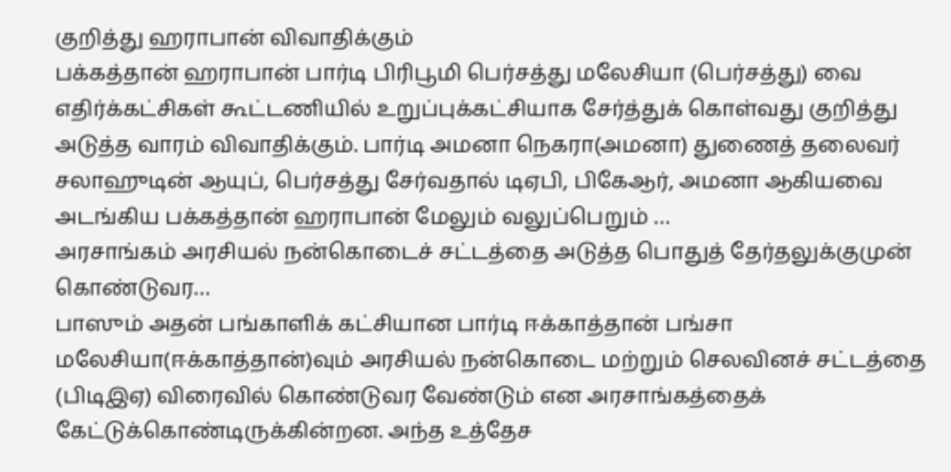குறித்து ஹராபான் விவாதிக்கும்
பக்கத்தான் ஹராபான் பார்டி பிரிபூமி பெர்சத்து மலேசியா (பெர்சத்து) வை எதிர்க்கட்சிகள் கூட்டணியில் உறுப்புக்கட்சியாக சேர்த்துக் கொள்வது குறித்து அடுத்த வாரம் விவாதிக்கும். பார்டி அமனா நெகரா(அமனா) துணைத் தலைவர் சலாஹுடின் ஆயுப், பெர்சத்து சேர்வதால் டிஏபி, பிகேஆர், அமனா ஆகியவை அடங்கிய பக்கத்தான் ஹராபான் மேலும் வலுப்பெறும் …
அரசாங்கம் அரசியல் நன்கொடைச் சட்டத்தை அடுத்த பொதுத் தேர்தலுக்குமுன் கொண்டுவர…
பாஸும் அதன் பங்காளிக் கட்சியான பார்டி ஈக்காத்தான் பங்சா மலேசியா(ஈக்காத்தான்)வும் அரசியல் நன்கொடை மற்றும் செலவினச் சட்டத்தை (பிடிஇஏ) விரைவில் கொண்டுவர வேண்டும் என அரசாங்கத்தைக் கேட்டுக்கொண்டிருக்கின்றன. அந்த உத்தேச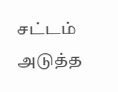சட்டம் அடுத்த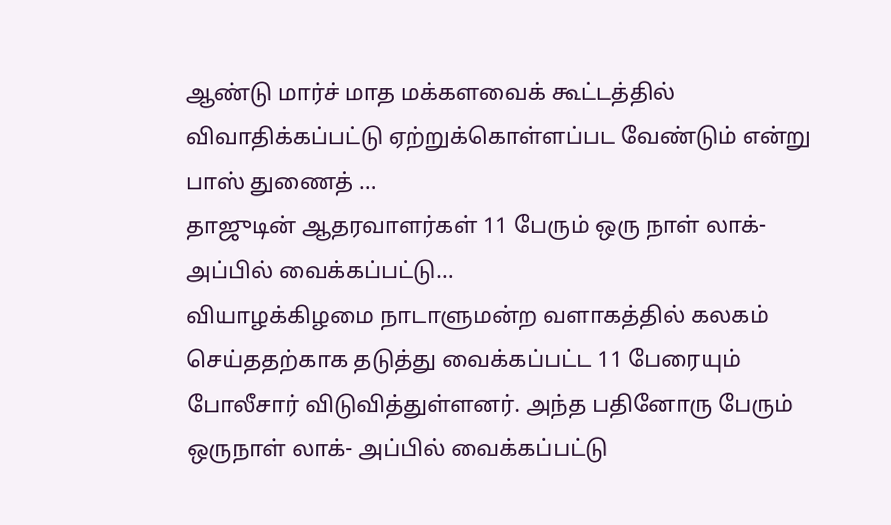ஆண்டு மார்ச் மாத மக்களவைக் கூட்டத்தில் விவாதிக்கப்பட்டு ஏற்றுக்கொள்ளப்பட வேண்டும் என்று பாஸ் துணைத் …
தாஜுடின் ஆதரவாளர்கள் 11 பேரும் ஒரு நாள் லாக்-அப்பில் வைக்கப்பட்டு…
வியாழக்கிழமை நாடாளுமன்ற வளாகத்தில் கலகம் செய்ததற்காக தடுத்து வைக்கப்பட்ட 11 பேரையும் போலீசார் விடுவித்துள்ளனர். அந்த பதினோரு பேரும் ஒருநாள் லாக்- அப்பில் வைக்கப்பட்டு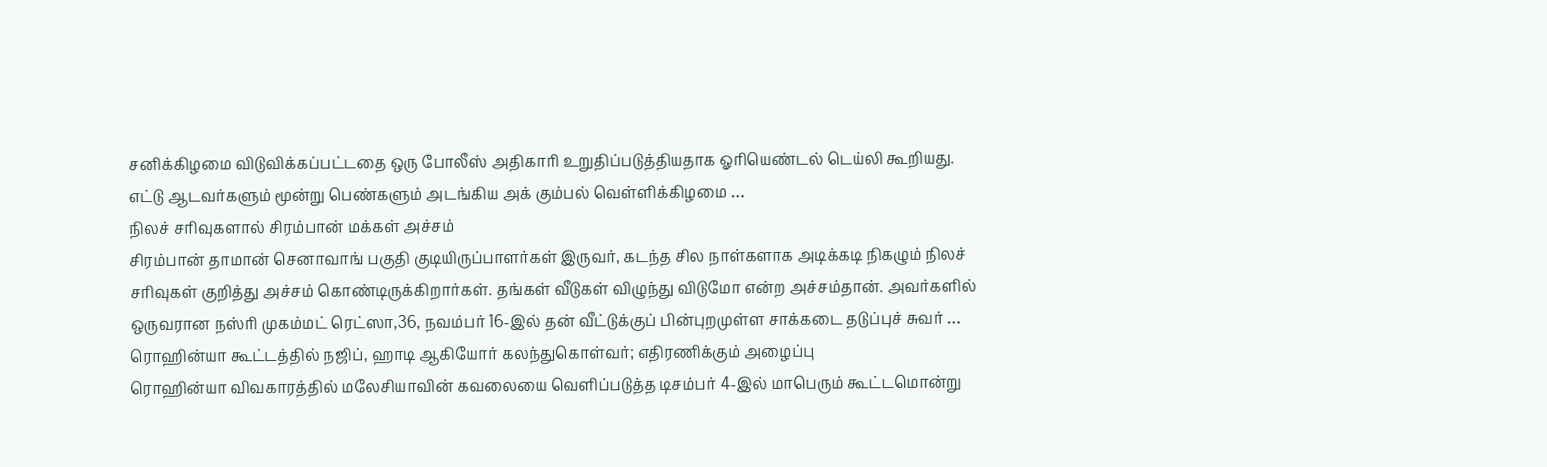சனிக்கிழமை விடுவிக்கப்பட்டதை ஒரு போலீஸ் அதிகாரி உறுதிப்படுத்தியதாக ஓரியெண்டல் டெய்லி கூறியது. எட்டு ஆடவர்களும் மூன்று பெண்களும் அடங்கிய அக் கும்பல் வெள்ளிக்கிழமை …
நிலச் சரிவுகளால் சிரம்பான் மக்கள் அச்சம்
சிரம்பான் தாமான் செனாவாங் பகுதி குடியிருப்பாளர்கள் இருவர், கடந்த சில நாள்களாக அடிக்கடி நிகழும் நிலச் சரிவுகள் குறித்து அச்சம் கொண்டிருக்கிறார்கள். தங்கள் வீடுகள் விழுந்து விடுமோ என்ற அச்சம்தான். அவர்களில் ஒருவரான நஸ்ரி முகம்மட் ரெட்ஸா,36, நவம்பர் 16-இல் தன் வீட்டுக்குப் பின்புறமுள்ள சாக்கடை தடுப்புச் சுவர் …
ரொஹின்யா கூட்டத்தில் நஜிப், ஹாடி ஆகியோர் கலந்துகொள்வர்; எதிரணிக்கும் அழைப்பு
ரொஹின்யா விவகாரத்தில் மலேசியாவின் கவலையை வெளிப்படுத்த டிசம்பர் 4-இல் மாபெரும் கூட்டமொன்று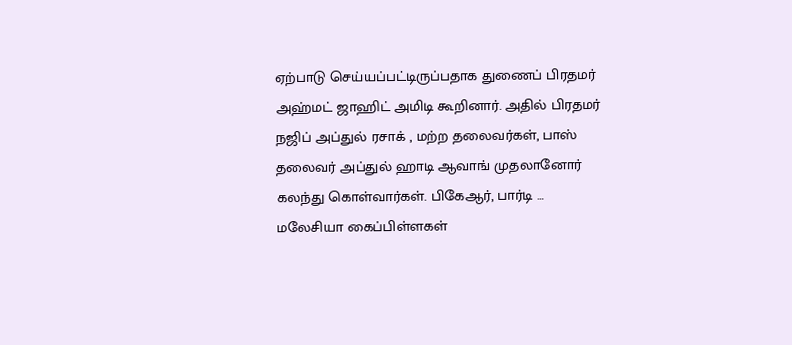ஏற்பாடு செய்யப்பட்டிருப்பதாக துணைப் பிரதமர் அஹ்மட் ஜாஹிட் அமிடி கூறினார். அதில் பிரதமர் நஜிப் அப்துல் ரசாக் , மற்ற தலைவர்கள், பாஸ் தலைவர் அப்துல் ஹாடி ஆவாங் முதலானோர் கலந்து கொள்வார்கள். பிகேஆர், பார்டி …
மலேசியா கைப்பிள்ளகள்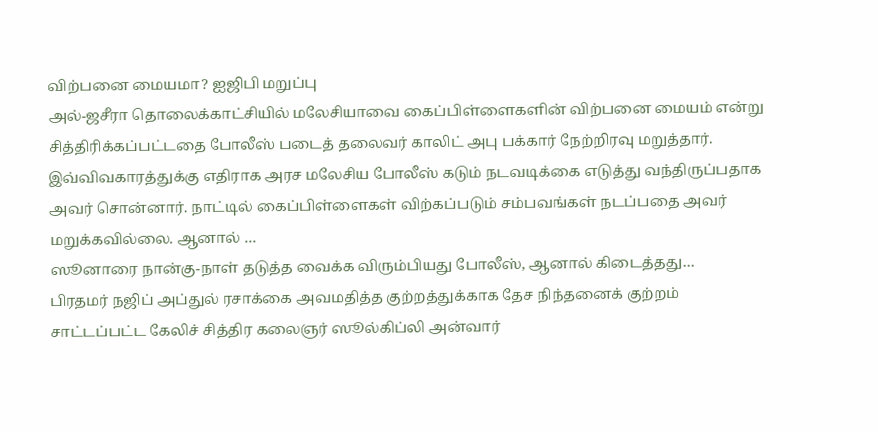விற்பனை மையமா? ஐஜிபி மறுப்பு
அல்-ஜசீரா தொலைக்காட்சியில் மலேசியாவை கைப்பிள்ளைகளின் விற்பனை மையம் என்று சித்திரிக்கப்பட்டதை போலீஸ் படைத் தலைவர் காலிட் அபு பக்கார் நேற்றிரவு மறுத்தார். இவ்விவகாரத்துக்கு எதிராக அரச மலேசிய போலீஸ் கடும் நடவடிக்கை எடுத்து வந்திருப்பதாக அவர் சொன்னார். நாட்டில் கைப்பிள்ளைகள் விற்கப்படும் சம்பவங்கள் நடப்பதை அவர் மறுக்கவில்லை. ஆனால் …
ஸூனாரை நான்கு-நாள் தடுத்த வைக்க விரும்பியது போலீஸ், ஆனால் கிடைத்தது…
பிரதமர் நஜிப் அப்துல் ரசாக்கை அவமதித்த குற்றத்துக்காக தேச நிந்தனைக் குற்றம் சாட்டப்பட்ட கேலிச் சித்திர கலைஞர் ஸூல்கிப்லி அன்வார்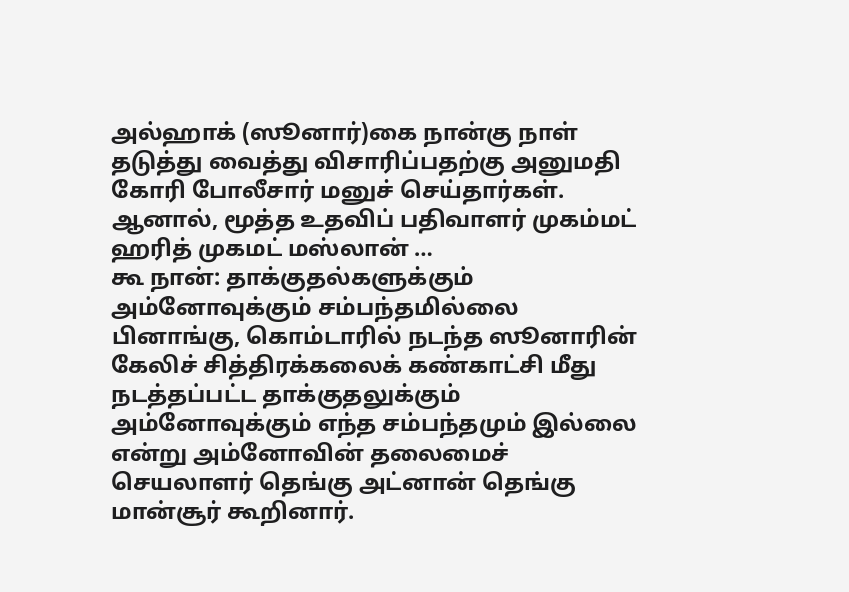அல்ஹாக் (ஸூனார்)கை நான்கு நாள் தடுத்து வைத்து விசாரிப்பதற்கு அனுமதி கோரி போலீசார் மனுச் செய்தார்கள். ஆனால், மூத்த உதவிப் பதிவாளர் முகம்மட் ஹரித் முகமட் மஸ்லான் …
கூ நான்: தாக்குதல்களுக்கும் அம்னோவுக்கும் சம்பந்தமில்லை
பினாங்கு, கொம்டாரில் நடந்த ஸூனாரின் கேலிச் சித்திரக்கலைக் கண்காட்சி மீது நடத்தப்பட்ட தாக்குதலுக்கும் அம்னோவுக்கும் எந்த சம்பந்தமும் இல்லை என்று அம்னோவின் தலைமைச் செயலாளர் தெங்கு அட்னான் தெங்கு மான்சூர் கூறினார்.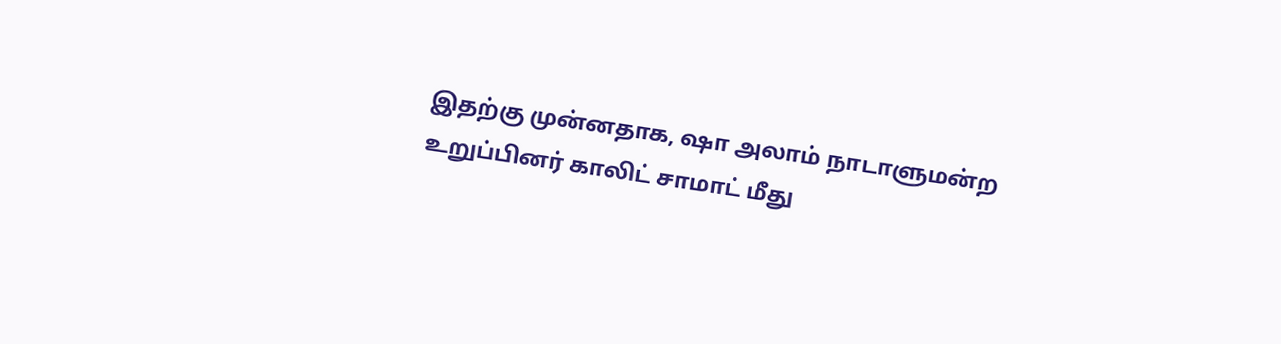இதற்கு முன்னதாக, ஷா அலாம் நாடாளுமன்ற உறுப்பினர் காலிட் சாமாட் மீது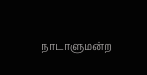நாடாளுமன்ற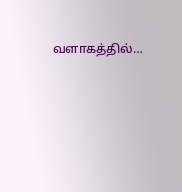வளாகத்தில்…